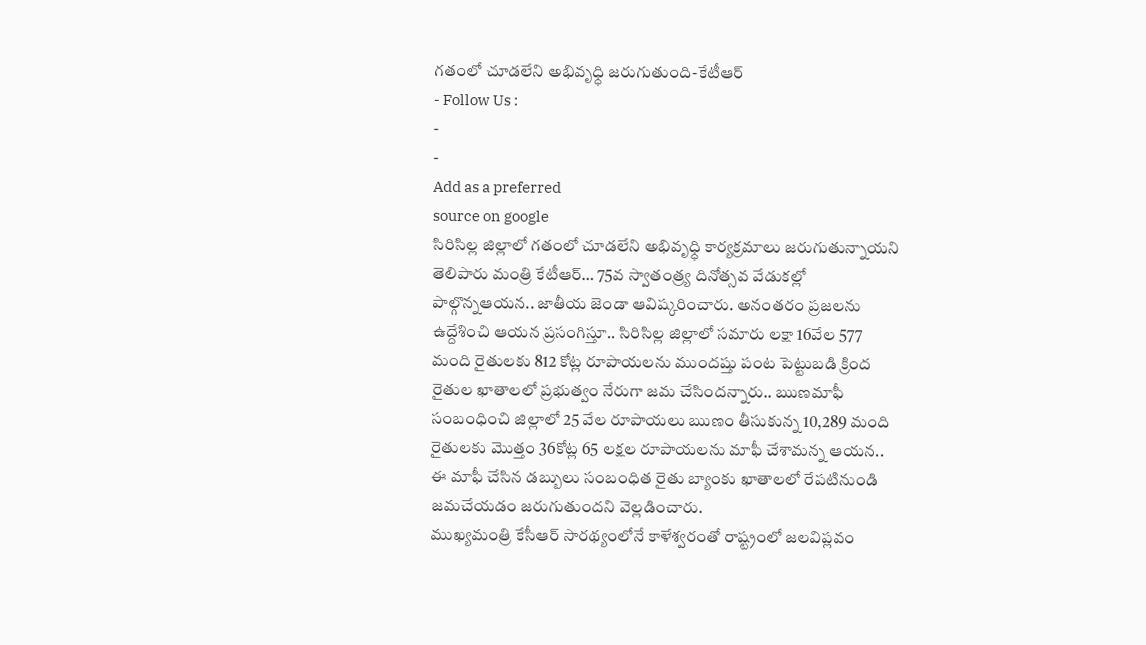గతంలో చూడలేని అభివృధ్ధి జరుగుతుంది-కేటీఆర్
- Follow Us :
-
-
Add as a preferred
source on google
సిరిసిల్ల జిల్లాలో గతంలో చూడలేని అభివృధ్ధి కార్యక్రమాలు జరుగుతున్నాయని తెలిపారు మంత్రి కేటీఆర్… 75వ స్వాతంత్ర్య దినోత్సవ వేడుకల్లో పాల్గొన్నఆయన.. జాతీయ జెండా ఆవిష్కరించారు. అనంతరం ప్రజలను ఉద్దేశించి ఆయన ప్రసంగిస్తూ.. సిరిసిల్ల జిల్లాలో సమారు లక్షా 16వేల 577 మంది రైతులకు 812 కోట్ల రూపాయలను ముందష్తు పంట పెట్టుబడి క్రింద రైతుల ఖాతాలలో ప్రభుత్వం నేరుగా జమ చేసిందన్నారు.. ఋణమాఫీ సంబంధించి జిల్లాలో 25 వేల రూపాయలు ఋణం తీసుకున్న 10,289 మంది రైతులకు మొత్తం 36కోట్ల 65 లక్షల రూపాయలను మాఫీ చేశామన్న ఆయన.. ఈ మాఫీ చేసిన డబ్బులు సంబంధిత రైతు బ్యాంకు ఖాతాలలో రేపటినుండి జమచేయడం జరుగుతుందని వెల్లడించారు.
ముఖ్యమంత్రి కేసీఆర్ సారథ్యంలోనే కాళేశ్వరంతో రాష్ట్రంలో జలవిప్లవం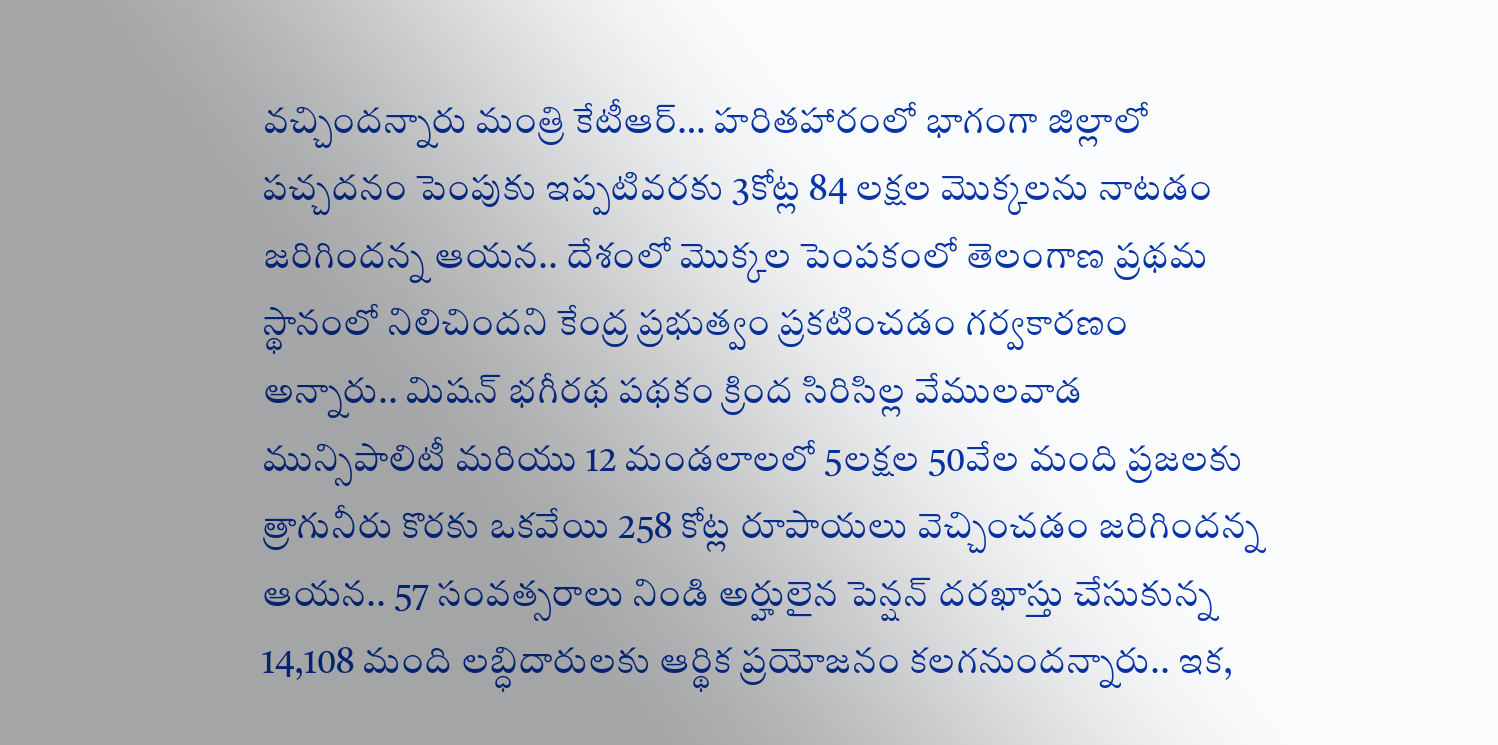వచ్చిందన్నారు మంత్రి కేటీఆర్… హరితహారంలో భాగంగా జిల్లాలో పచ్చదనం పెంపుకు ఇప్పటివరకు 3కోట్ల 84 లక్షల మొక్కలను నాటడం జరిగిందన్న ఆయన.. దేశంలో మొక్కల పెంపకంలో తెలంగాణ ప్రథమ స్థానంలో నిలిచిందని కేంద్ర ప్రభుత్వం ప్రకటించడం గర్వకారణం అన్నారు.. మిషన్ భగీరథ పథకం క్రింద సిరిసిల్ల వేములవాడ మున్సిపాలిటీ మరియు 12 మండలాలలో 5లక్షల 50వేల మంది ప్రజలకు త్రాగునీరు కొరకు ఒకవేయి 258 కోట్ల రూపాయలు వెచ్చించడం జరిగిందన్న ఆయన.. 57 సంవత్సరాలు నిండి అర్హులైన పెన్షన్ దరఖాస్తు చేసుకున్న 14,108 మంది లబ్ధిదారులకు ఆర్థిక ప్రయోజనం కలగనుందన్నారు.. ఇక,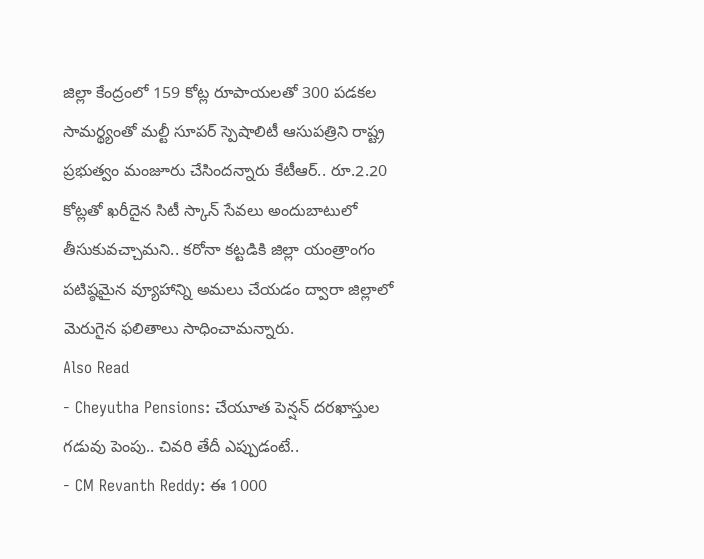జిల్లా కేంద్రంలో 159 కోట్ల రూపాయలతో 300 పడకల సామర్థ్యంతో మల్టీ సూపర్ స్పెషాలిటీ ఆసుపత్రిని రాష్ట్ర ప్రభుత్వం మంజూరు చేసిందన్నారు కేటీఆర్.. రూ.2.20 కోట్లతో ఖరీదైన సిటీ స్కాన్ సేవలు అందుబాటులో తీసుకువచ్చామని.. కరోనా కట్టడికి జిల్లా యంత్రాంగం పటిష్ఠమైన వ్యూహాన్ని అమలు చేయడం ద్వారా జిల్లాలో మెరుగైన ఫలితాలు సాధించామన్నారు.
Also Read
- Cheyutha Pensions: చేయూత పెన్షన్ దరఖాస్తుల గడువు పెంపు.. చివరి తేదీ ఎప్పుడంటే..
- CM Revanth Reddy: ఈ 1000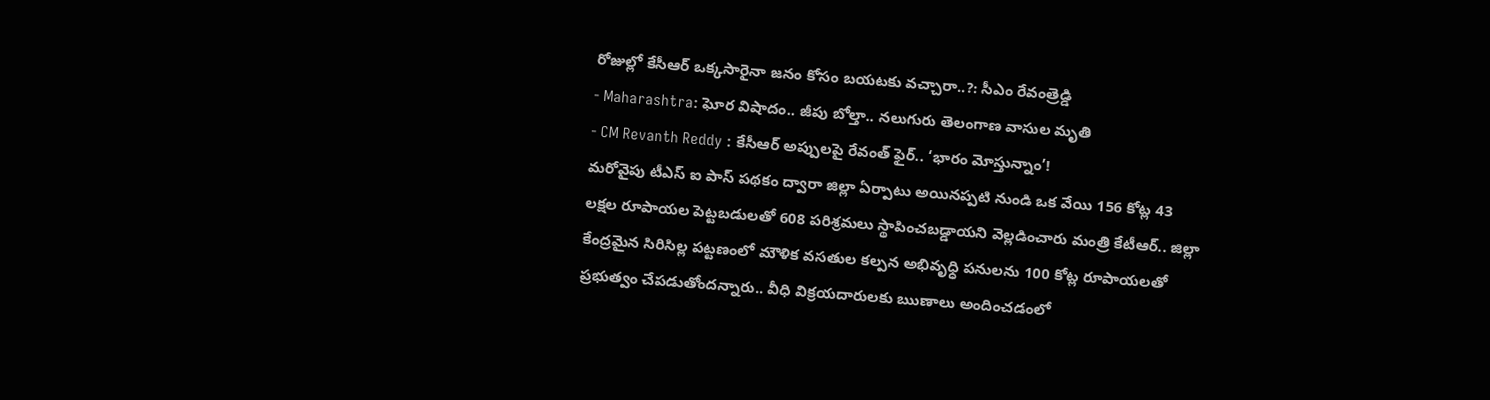రోజుల్లో కేసీఆర్ ఒక్కసారైనా జనం కోసం బయటకు వచ్చారా..?: సీఎం రేవంత్రెడ్డి
- Maharashtra: ఘోర విషాదం.. జీపు బోల్తా.. నలుగురు తెలంగాణ వాసుల మృతి
- CM Revanth Reddy : కేసీఆర్ అప్పులపై రేవంత్ ఫైర్.. ‘భారం మోస్తున్నాం’!
మరోవైపు టీఎస్ ఐ పాస్ పథకం ద్వారా జిల్లా ఏర్పాటు అయినప్పటి నుండి ఒక వేయి 156 కోట్ల 43 లక్షల రూపాయల పెట్టబడులతో 608 పరిశ్రమలు స్థాపించబడ్డాయని వెల్లడించారు మంత్రి కేటీఆర్.. జిల్లా కేంద్రమైన సిరిసిల్ల పట్టణంలో మౌళిక వసతుల కల్పన అభివృధ్ధి పనులను 100 కోట్ల రూపాయలతో ప్రభుత్వం చేపడుతోందన్నారు.. వీధి విక్రయదారులకు ఋణాలు అందించడంలో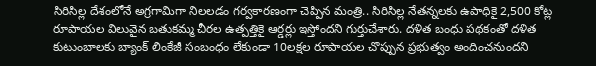సిరిసిల్ల దేశంలోనే అగ్రగామిగా నిలలడం గర్వకారణంగా చెప్పిన మంత్రి.. సిరిసిల్ల నేతన్నలకు ఉపాధికై 2,500 కోట్ల రూపాయల విలువైన బతుకమ్మ చీరల ఉత్పత్తికై ఆర్డర్లు ఇస్తోందని గుర్తుచేశారు. దళిత బంధు పథకంతో దళిత కుటుంబాలకు బ్యాంక్ లింకేజీ సంబంధం లేకుండా 10లక్షల రూపాయల చొప్పున ప్రభుత్వం అందించనుందని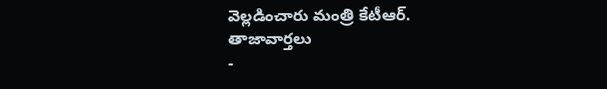వెల్లడించారు మంత్రి కేటీఆర్.
తాజావార్తలు
-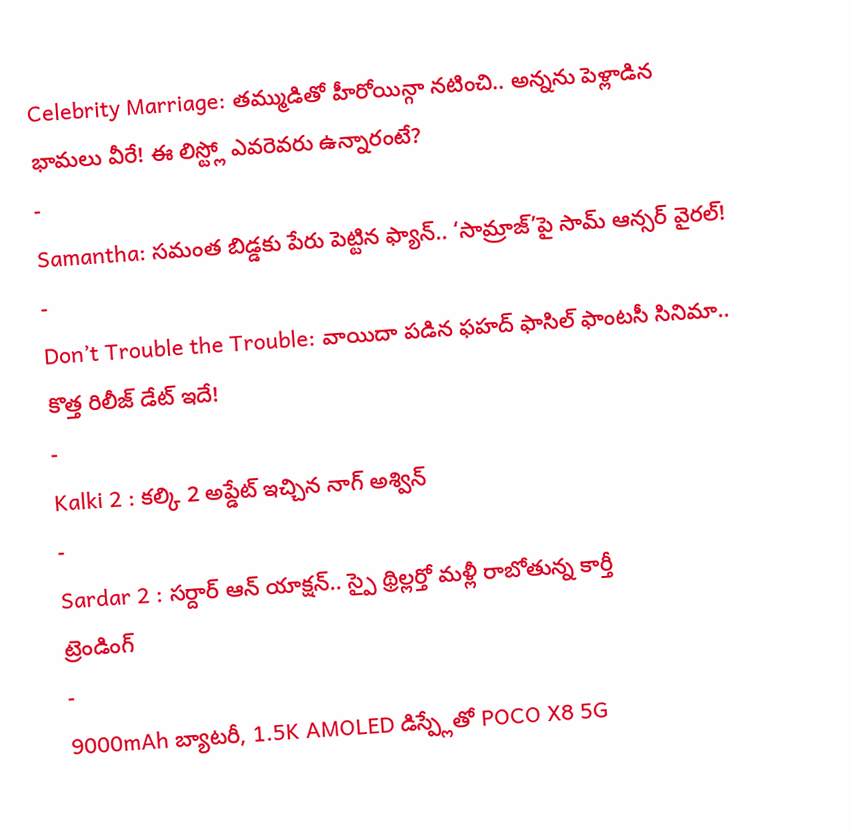Celebrity Marriage: తమ్ముడితో హీరోయిన్గా నటించి.. అన్నను పెళ్లాడిన భామలు వీరే! ఈ లిస్ట్లో ఎవరెవరు ఉన్నారంటే?
-
Samantha: సమంత బిడ్డకు పేరు పెట్టిన ఫ్యాన్.. ‘సామ్రాజ్’పై సామ్ ఆన్సర్ వైరల్!
-
Don’t Trouble the Trouble: వాయిదా పడిన ఫహద్ ఫాసిల్ ఫాంటసీ సినిమా.. కొత్త రిలీజ్ డేట్ ఇదే!
-
Kalki 2 : కల్కి 2 అప్డేట్ ఇచ్చిన నాగ్ అశ్విన్
-
Sardar 2 : సర్దార్ ఆన్ యాక్షన్.. స్పై థ్రిల్లర్తో మళ్లీ రాబోతున్న కార్తీ
ట్రెండింగ్
-
9000mAh బ్యాటరీ, 1.5K AMOLED డిస్ప్లేతో POCO X8 5G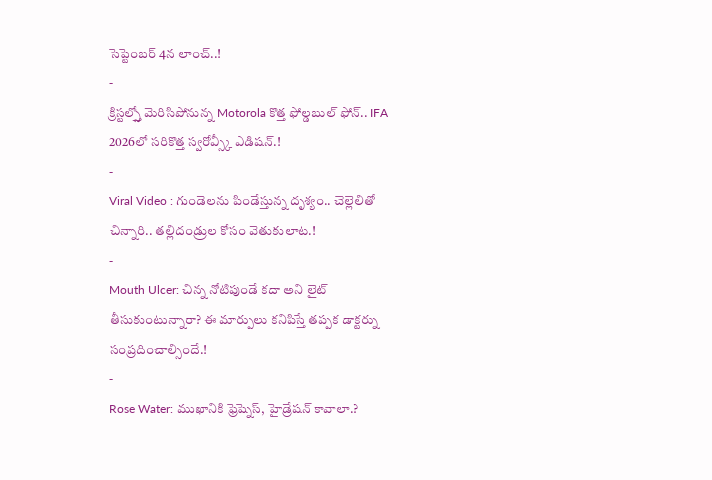సెప్టెంబర్ 4న లాంచ్..!
-
క్రిస్టల్స్తో మెరిసిపోనున్న Motorola కొత్త ఫోల్డబుల్ ఫోన్.. IFA 2026లో సరికొత్త స్వరోవ్స్కీ ఎడిషన్.!
-
Viral Video : గుండెలను పిండేస్తున్న దృశ్యం.. చెల్లెలితో చిన్నారి.. తల్లిదండ్రుల కోసం వెతుకులాట.!
-
Mouth Ulcer: చిన్న నోటిపుండే కదా అని లైట్ తీసుకుంటున్నారా? ఈ మార్పులు కనిపిస్తే తప్పక డాక్టర్ను సంప్రదించాల్సిందే.!
-
Rose Water: ముఖానికి ఫ్రెష్నెస్, హైడ్రేషన్ కావాలా.?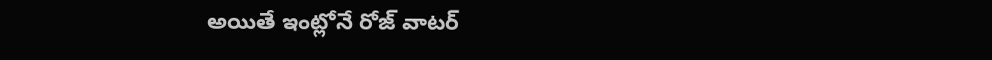అయితే ఇంట్లోనే రోజ్ వాటర్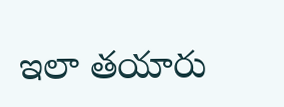ఇలా తయారు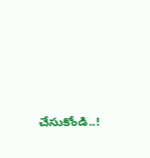చేసుకోండి..!